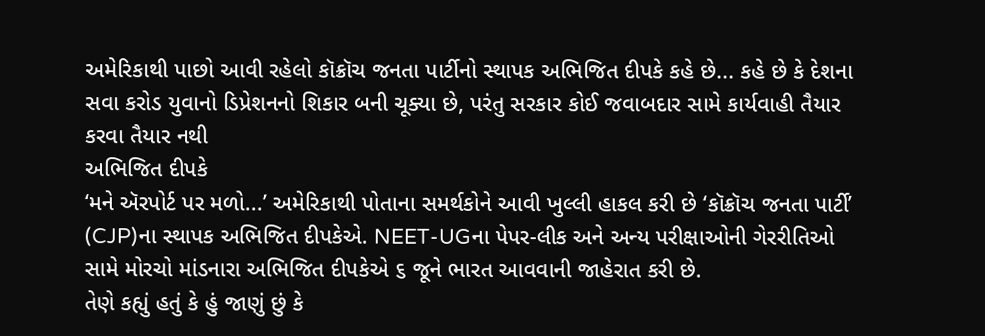અમેરિકાથી પાછો આવી રહેલો કૉક્રૉચ જનતા પાર્ટીનો સ્થાપક અભિજિત દીપકે કહે છે... કહે છે કે દેશના સવા કરોડ યુવાનો ડિપ્રેશનનો શિકાર બની ચૂક્યા છે, પરંતુ સરકાર કોઈ જવાબદાર સામે કાર્યવાહી તૈયાર કરવા તૈયાર નથી
અભિજિત દીપકે
‘મને ઍરપોર્ટ પર મળો...’ અમેરિકાથી પોતાના સમર્થકોને આવી ખુલ્લી હાકલ કરી છે ‘કૉક્રૉચ જનતા પાર્ટી’ (CJP)ના સ્થાપક અભિજિત દીપકેએ. NEET-UGના પેપર-લીક અને અન્ય પરીક્ષાઓની ગેરરીતિઓ સામે મોરચો માંડનારા અભિજિત દીપકેએ ૬ જૂને ભારત આવવાની જાહેરાત કરી છે.
તેણે કહ્યું હતું કે હું જાણું છું કે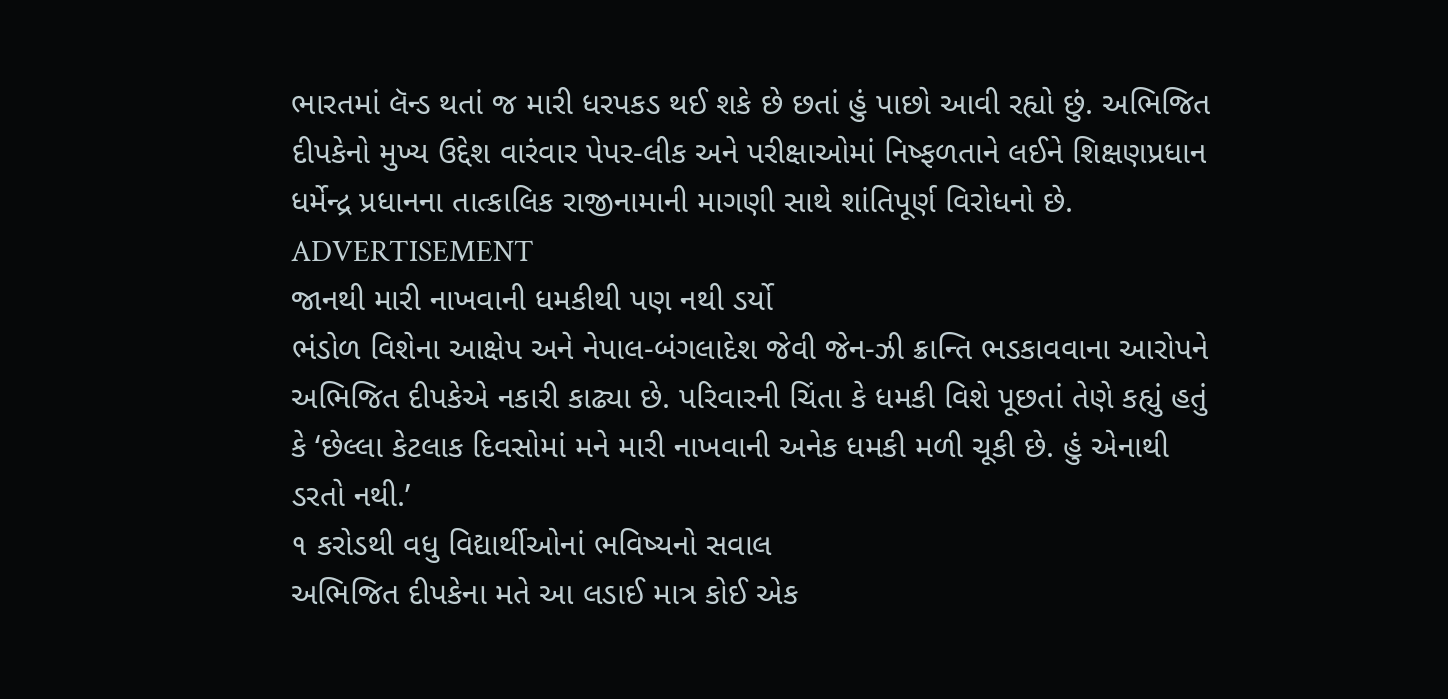ભારતમાં લૅન્ડ થતાં જ મારી ધરપકડ થઈ શકે છે છતાં હું પાછો આવી રહ્યો છું. અભિજિત દીપકેનો મુખ્ય ઉદ્દેશ વારંવાર પેપર-લીક અને પરીક્ષાઓમાં નિષ્ફળતાને લઈને શિક્ષણપ્રધાન ધર્મેન્દ્ર પ્રધાનના તાત્કાલિક રાજીનામાની માગણી સાથે શાંતિપૂર્ણ વિરોધનો છે.
ADVERTISEMENT
જાનથી મારી નાખવાની ધમકીથી પણ નથી ડર્યો
ભંડોળ વિશેના આક્ષેપ અને નેપાલ-બંગલાદેશ જેવી જેન-ઝી ક્રાન્તિ ભડકાવવાના આરોપને અભિજિત દીપકેએ નકારી કાઢ્યા છે. પરિવારની ચિંતા કે ધમકી વિશે પૂછતાં તેણે કહ્યું હતું કે ‘છેલ્લા કેટલાક દિવસોમાં મને મારી નાખવાની અનેક ધમકી મળી ચૂકી છે. હું એનાથી ડરતો નથી.’
૧ કરોડથી વધુ વિદ્યાર્થીઓનાં ભવિષ્યનો સવાલ
અભિજિત દીપકેના મતે આ લડાઈ માત્ર કોઈ એક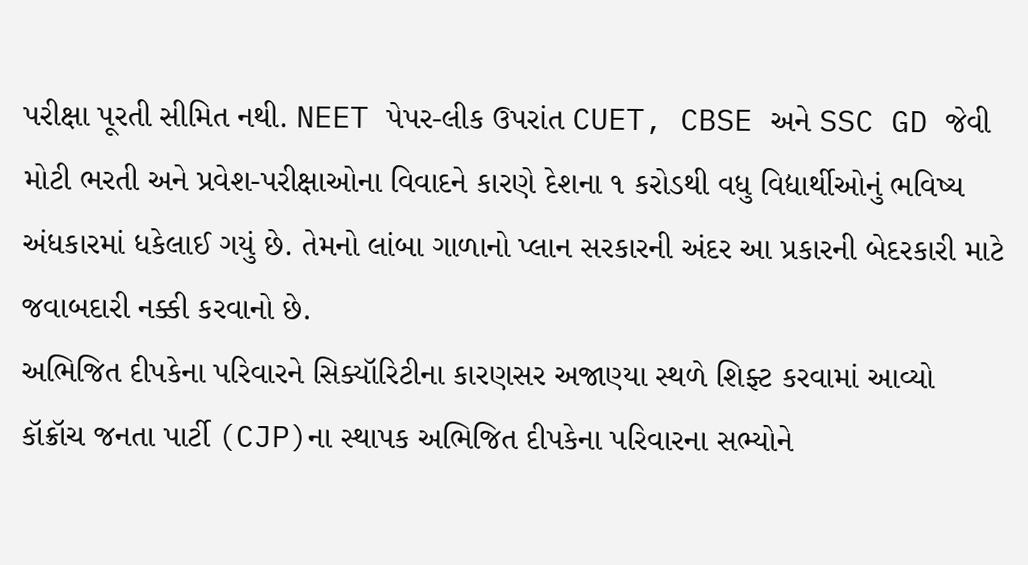પરીક્ષા પૂરતી સીમિત નથી. NEET પેપર-લીક ઉપરાંત CUET, CBSE અને SSC GD જેવી મોટી ભરતી અને પ્રવેશ-પરીક્ષાઓના વિવાદને કારણે દેશના ૧ કરોડથી વધુ વિદ્યાર્થીઓનું ભવિષ્ય અંધકારમાં ધકેલાઈ ગયું છે. તેમનો લાંબા ગાળાનો પ્લાન સરકારની અંદર આ પ્રકારની બેદરકારી માટે જવાબદારી નક્કી કરવાનો છે.
અભિજિત દીપકેના પરિવારને સિક્યૉરિટીના કારણસર અજાણ્યા સ્થળે શિફ્ટ કરવામાં આવ્યો
કૉક્રૉચ જનતા પાર્ટી (CJP)ના સ્થાપક અભિજિત દીપકેના પરિવારના સભ્યોને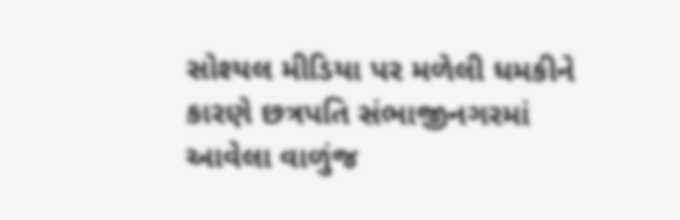સોશ્યલ મીડિયા પર મળેલી ધમકીને કારણે છત્રપતિ સંભાજીનગરમાં આવેલા વાળુંજ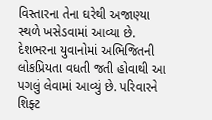વિસ્તારના તેના ઘરેથી અજાણ્યા સ્થળે ખસેડવામાં આવ્યા છે. દેશભરના યુવાનોમાં અભિજિતની લોકપ્રિયતા વધતી જતી હોવાથી આ પગલું લેવામાં આવ્યું છે. પરિવારને શિફ્ટ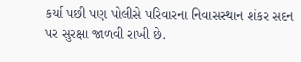કર્યા પછી પણ પોલીસે પરિવારના નિવાસસ્થાન શંકર સદન પર સુરક્ષા જાળવી રાખી છે.